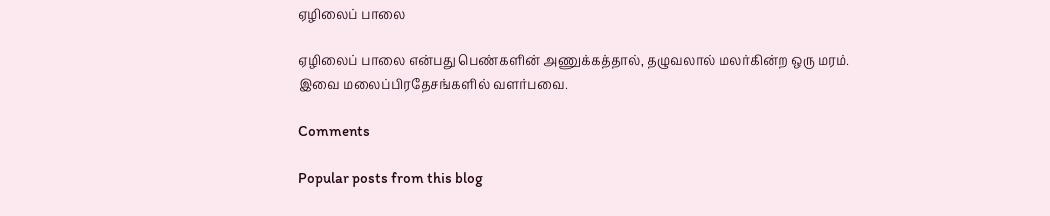ஏழிலைப் பாலை

ஏழிலைப் பாலை என்பது பெண்களின் அணுக்கத்தால், தழுவலால் மலர்கின்ற ஒரு மரம்.
இவை மலைப்பிரதேசங்களில் வளர்பவை.

Comments

Popular posts from this blog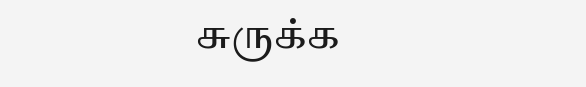சுருக்க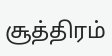சூத்திரம்